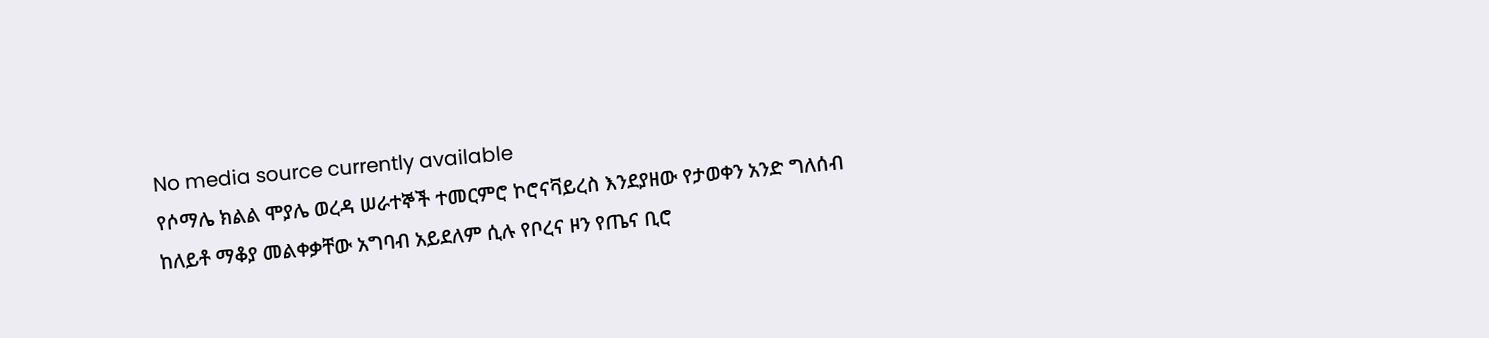No media source currently available
የሶማሌ ክልል ሞያሌ ወረዳ ሠራተኞች ተመርምሮ ኮሮናቫይረስ እንደያዘው የታወቀን አንድ ግለሰብ ከለይቶ ማቆያ መልቀቃቸው አግባብ አይደለም ሲሉ የቦረና ዞን የጤና ቢሮ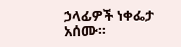ኃላፊዎች ነቀፌታ አሰሙ።